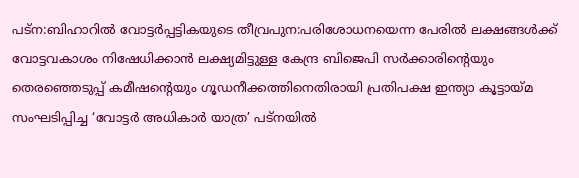പട്ന:ബിഹാറിൽ വോട്ടർപ്പട്ടികയുടെ തീവ്രപുന:പരിശോധനയെന്ന പേരിൽ ലക്ഷങ്ങൾക്ക് വോട്ടവകാശം നിഷേധിക്കാൻ ലക്ഷ്യമിട്ടുള്ള കേന്ദ്ര ബിജെപി സർക്കാരിന്റെയും തെരഞ്ഞെടുപ്പ് കമീഷന്റെയും ഗൂഡനീക്കത്തിനെതിരായി പ്രതിപക്ഷ ഇന്ത്യാ കൂട്ടായ്മ സംഘടിപ്പിച്ച ‘വോട്ടർ അധികാർ യാത്ര’ പട്നയിൽ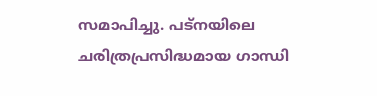സമാപിച്ചു. പട്നയിലെ ചരിത്രപ്രസിദ്ധമായ ഗാന്ധി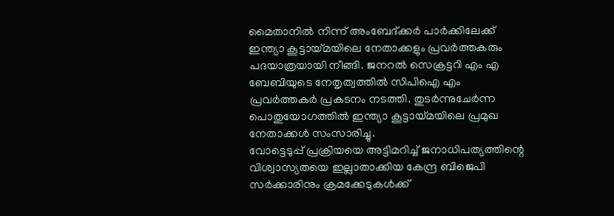മൈതാനിൽ നിന്ന് അംബേദ്ക്കർ പാർക്കിലേക്ക് ഇന്ത്യാ കൂട്ടായ്മയിലെ നേതാക്കളും പ്രവർത്തകരും പദയാത്രയായി നീങ്ങി. ജനറൽ സെക്രട്ടറി എം എ ബേബിയുടെ നേതൃത്വത്തിൽ സിപിഐ എം പ്രവർത്തകർ പ്രകടനം നടത്തി. തുടർന്നുചേർന്ന പൊതുയോഗത്തിൽ ഇന്ത്യാ കൂട്ടായ്മയിലെ പ്രമുഖ നേതാക്കൾ സംസാരിച്ചു.
വോട്ടെടുപ്പ് പ്രക്രിയയെ അട്ടിമറിച്ച് ജനാധിപത്യത്തിന്റെ വിശ്വാസ്യതയെ ഇല്ലാതാക്കിയ കേന്ദ്ര ബിജെപി സർക്കാരിനും ക്രമക്കേടുകൾക്ക്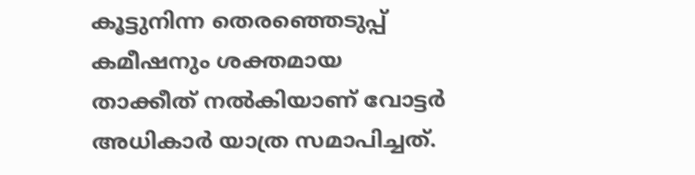കൂട്ടുനിന്ന തെരഞ്ഞെടുപ്പ് കമീഷനും ശക്തമായ താക്കീത് നൽകിയാണ് വോട്ടർ അധികാർ യാത്ര സമാപിച്ചത്.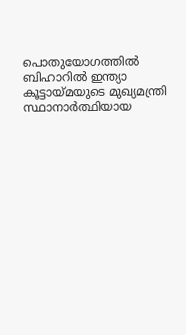പൊതുയോഗത്തിൽ ബിഹാറിൽ ഇന്ത്യാ കൂട്ടായ്മയുടെ മുഖ്യമന്ത്രി സ്ഥാനാർത്ഥിയായ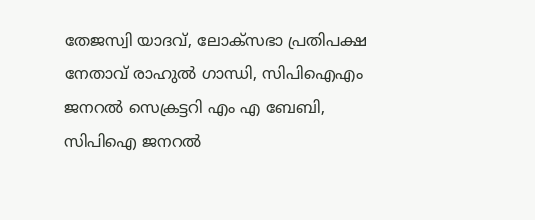തേജസ്വി യാദവ്, ലോക്സഭാ പ്രതിപക്ഷ നേതാവ് രാഹുൽ ഗാന്ധി, സിപിഐഎം ജനറൽ സെക്രട്ടറി എം എ ബേബി, സിപിഐ ജനറൽ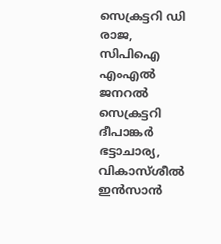സെക്രട്ടറി ഡി രാജ, സിപിഐ എംഎൽ ജനറൽ സെക്രട്ടറി ദീപാങ്കർ ഭട്ടാചാര്യ, വികാസ്ശീൽ ഇൻസാൻ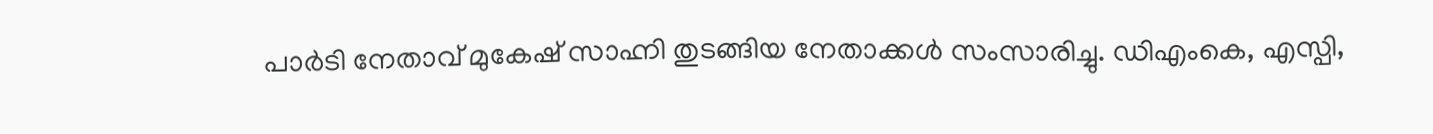പാർടി നേതാവ് മുകേഷ് സാഹ്നി തുടങ്ങിയ നേതാക്കൾ സംസാരിച്ചു. ഡിഎംകെ, എസ്പി,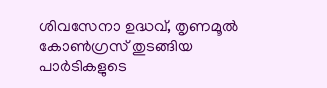ശിവസേനാ ഉദ്ധവ്, തൃണമൂൽ കോൺഗ്രസ് തുടങ്ങിയ പാർടികളുടെ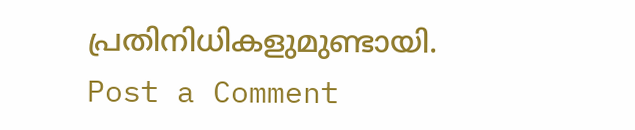പ്രതിനിധികളുമുണ്ടായി.
Post a Comment